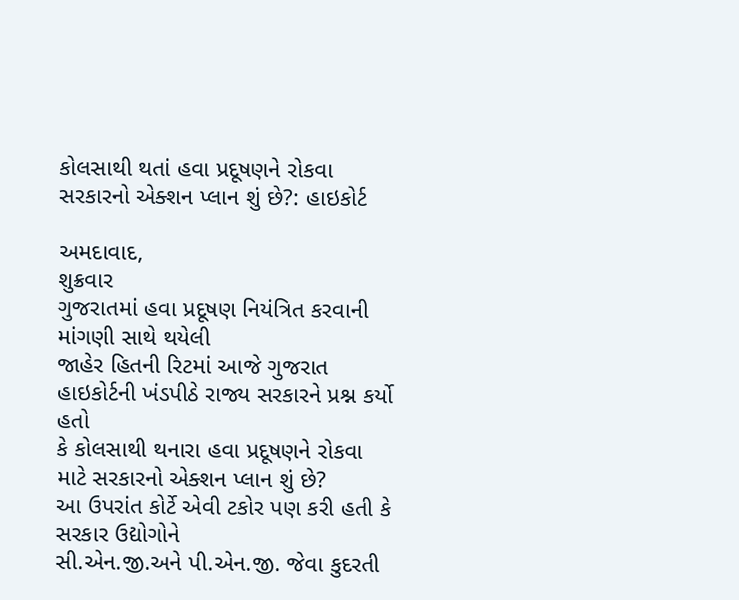કોલસાથી થતાં હવા પ્રદૂષણને રોકવા સરકારનો એક્શન પ્લાન શું છે?: હાઇકોર્ટ

અમદાવાદ,
શુક્રવાર
ગુજરાતમાં હવા પ્રદૂષણ નિયંત્રિત કરવાની માંગણી સાથે થયેલી
જાહેર હિતની રિટમાં આજે ગુજરાત હાઇકોર્ટની ખંડપીઠે રાજ્ય સરકારને પ્રશ્ન કર્યો હતો
કે કોલસાથી થનારા હવા પ્રદૂષણને રોકવા માટે સરકારનો એક્શન પ્લાન શું છે?
આ ઉપરાંત કોર્ટે એવી ટકોર પણ કરી હતી કે સરકાર ઉદ્યોગોને
સી.એન.જી.અને પી.એન.જી. જેવા કુદરતી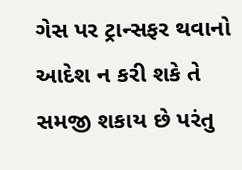ગેસ પર ટ્રાન્સફર થવાનો આદેશ ન કરી શકે તે
સમજી શકાય છે પરંતુ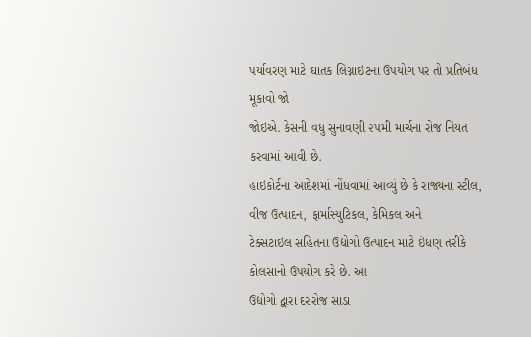પર્યાવરણ માટે ઘાતક લિગ્નાઇટના ઉપયોગ પર તો પ્રતિબંધ મૂકાવો જો
જોઇએ. કેસની વધુ સુનાવણી ૨૫મી માર્ચના રોજ નિયત કરવામાં આવી છે.
હાઇકોર્ટના આદેશમાં નોંધવામાં આવ્યું છે કે રાજ્યના સ્ટીલ, વીજ ઉત્પાદન, ફાર્માસ્યુટિકલ, કેમિકલ અને
ટેક્સટાઇલ સહિતના ઉદ્યોગો ઉત્પાદન માટે ઇંધણ તરીકે કોલસાનો ઉપયોગ કરે છે. આ
ઉદ્યોગો દ્વારા દરરોજ સાડા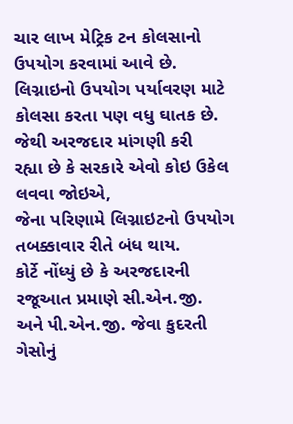ચાર લાખ મેટ્રિક ટન કોલસાનો ઉપયોગ કરવામાં આવે છે.
લિગ્નાઇનો ઉપયોગ પર્યાવરણ માટે કોલસા કરતા પણ વધુ ઘાતક છે. જેથી અરજદાર માંગણી કરી
રહ્યા છે કે સરકારે એવો કોઇ ઉકેલ લવવા જોઇએ,
જેના પરિણામે લિગ્નાઇટનો ઉપયોગ તબક્કાવાર રીતે બંધ થાય.
કોર્ટે નોંધ્યું છે કે અરજદારની રજૂઆત પ્રમાણે સી.એન.જી.
અને પી.એન.જી. જેવા કુદરતી ગેસોનું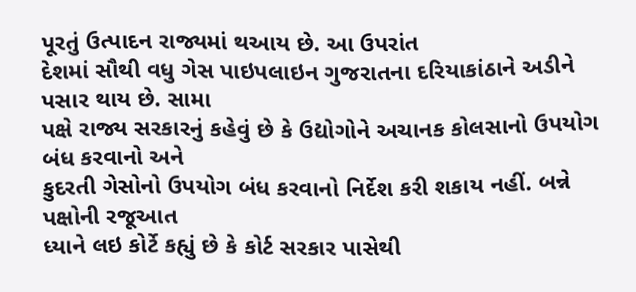પૂરતું ઉત્પાદન રાજ્યમાં થઆય છે. આ ઉપરાંત
દેશમાં સૌથી વધુ ગેસ પાઇપલાઇન ગુજરાતના દરિયાકાંઠાને અડીને પસાર થાય છે. સામા
પક્ષે રાજ્ય સરકારનું કહેવું છે કે ઉદ્યોગોને અચાનક કોલસાનો ઉપયોગ બંધ કરવાનો અને
કુદરતી ગેસોનો ઉપયોગ બંધ કરવાનો નિર્દેશ કરી શકાય નહીં. બન્ને પક્ષોની રજૂઆત
ધ્યાને લઇ કોર્ટે કહ્યું છે કે કોર્ટ સરકાર પાસેથી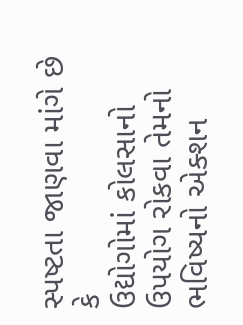સ્પષ્ટતા જાણવા માંગે છે કે
ઉદ્યોગોમાં કોલસાનો ઉપયોગ રોકવા તેમનો ભવિષ્યનો એક્શન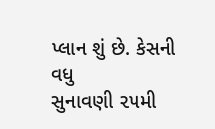પ્લાન શું છે. કેસની વધુ
સુનાવણી ૨૫મી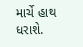માર્ચે હાથ ધરાશે.